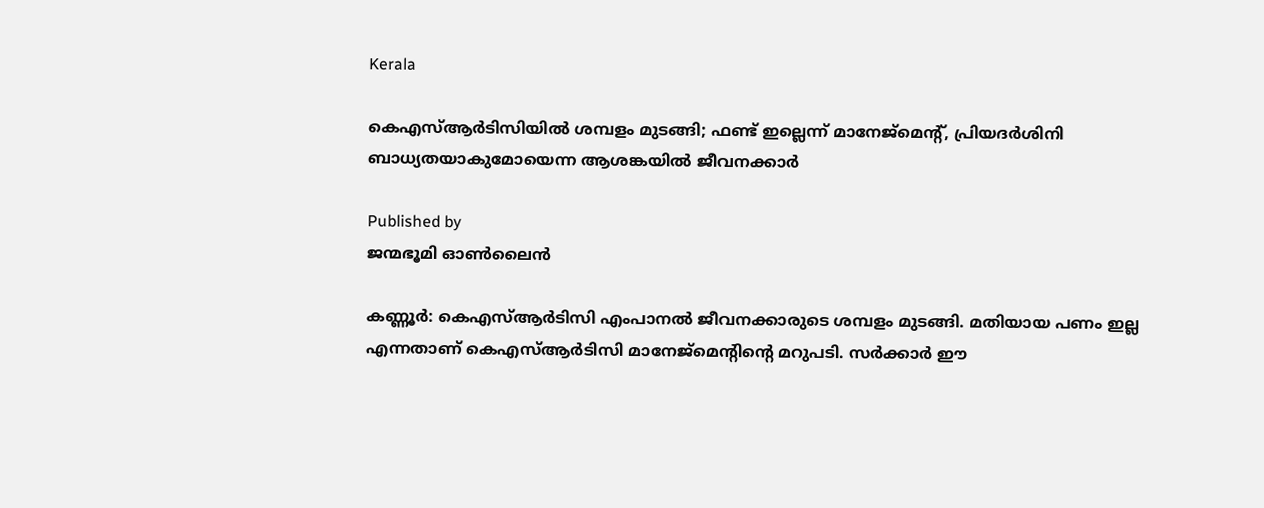Kerala

കെഎസ്ആര്‍ടിസിയിൽ ശമ്പളം മുടങ്ങി; ഫണ്ട് ഇല്ലെന്ന് മാനേജ്മെന്റ്, പ്രിയദര്‍ശിനി ബാധ്യതയാകുമോയെന്ന ആശങ്കയില്‍ ജീവനക്കാര്‍

Published by
ജന്മഭൂമി ഓണ്‍ലൈന്‍

കണ്ണൂര്‍: കെഎസ്ആര്‍ടിസി എംപാനൽ ജീവനക്കാരുടെ ശമ്പളം മുടങ്ങി. മതിയായ പണം ഇല്ല എന്നതാണ് കെഎസ്ആർടിസി മാനേജ്മെന്റിന്റെ മറുപടി. സർക്കാർ ഈ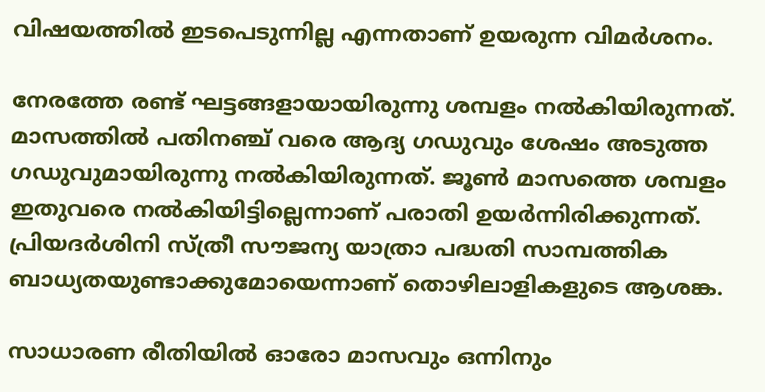വിഷയത്തിൽ ഇടപെടുന്നില്ല എന്നതാണ് ഉയരുന്ന വിമർശനം.

നേരത്തേ രണ്ട് ഘട്ടങ്ങളായായിരുന്നു ശമ്പളം നല്‍കിയിരുന്നത്. മാസത്തില്‍ പതിനഞ്ച് വരെ ആദ്യ ഗഡുവും ശേഷം അടുത്ത ഗഡുവുമായിരുന്നു നല്‍കിയിരുന്നത്. ജൂണ്‍ മാസത്തെ ശമ്പളം ഇതുവരെ നല്‍കിയിട്ടില്ലെന്നാണ് പരാതി ഉയര്‍ന്നിരിക്കുന്നത്. പ്രിയദര്‍ശിനി സ്ത്രീ സൗജന്യ യാത്രാ പദ്ധതി സാമ്പത്തിക ബാധ്യതയുണ്ടാക്കുമോയെന്നാണ് തൊഴിലാളികളുടെ ആശങ്ക.

സാധാരണ രീതിയിൽ ഓരോ മാസവും ഒന്നിനും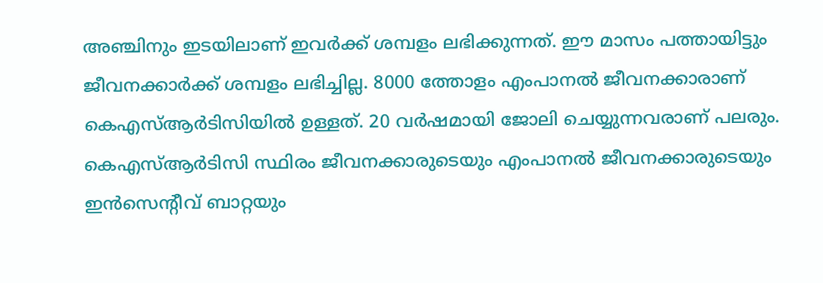അഞ്ചിനും ഇടയിലാണ് ഇവർക്ക് ശമ്പളം ലഭിക്കുന്നത്. ഈ മാസം പത്തായിട്ടും ജീവനക്കാർക്ക് ശമ്പളം ലഭിച്ചില്ല. 8000 ത്തോളം എംപാനൽ ജീവനക്കാരാണ് കെഎസ്ആർടിസിയിൽ ഉള്ളത്. 20 വർഷമായി ജോലി ചെയ്യുന്നവരാണ് പലരും. കെഎസ്ആർടിസി സ്ഥിരം ജീവനക്കാരുടെയും എംപാനൽ ജീവനക്കാരുടെയും ഇൻസെന്റീവ് ബാറ്റയും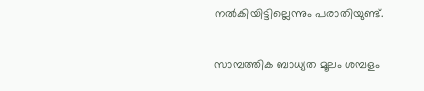നൽകിയിട്ടില്ലെന്നും പരാതിയുണ്ട്.

സാമ്പത്തിക ബാധ്യത മൂലം ശമ്പളം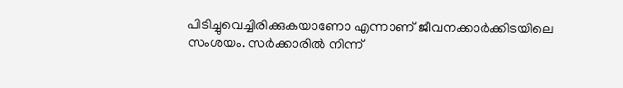പിടിച്ചുവെച്ചിരിക്കുകയാണോ എന്നാണ് ജീവനക്കാര്‍ക്കിടയിലെ സംശയം. സര്‍ക്കാരില്‍ നിന്ന്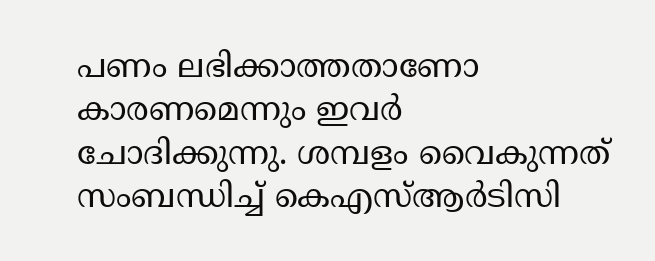പണം ലഭിക്കാത്തതാണോ കാരണമെന്നും ഇവര്‍ ചോദിക്കുന്നു. ശമ്പളം വൈകുന്നത് സംബന്ധിച്ച് കെഎസ്ആർടിസി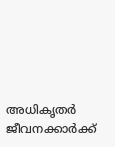അധികൃതര്‍ ജീവനക്കാര്‍ക്ക്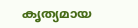കൃത്യമായ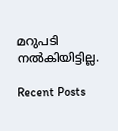മറുപടി നല്‍കിയിട്ടില്ല.

Recent Posts